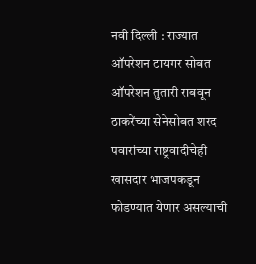नवी दिल्ली : राज्यात ऑपरेशन टायगर सोबत ऑपरेशन तुतारी राबवून ठाकरेंच्या सेनेसोबत शरद पवारांच्या राष्ट्रवादीचेही खासदार भाजपकडून फोडण्यात येणार असल्याची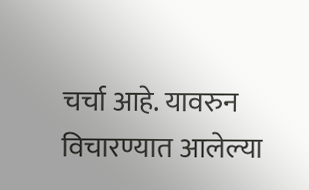चर्चा आहे. यावरुन विचारण्यात आलेल्या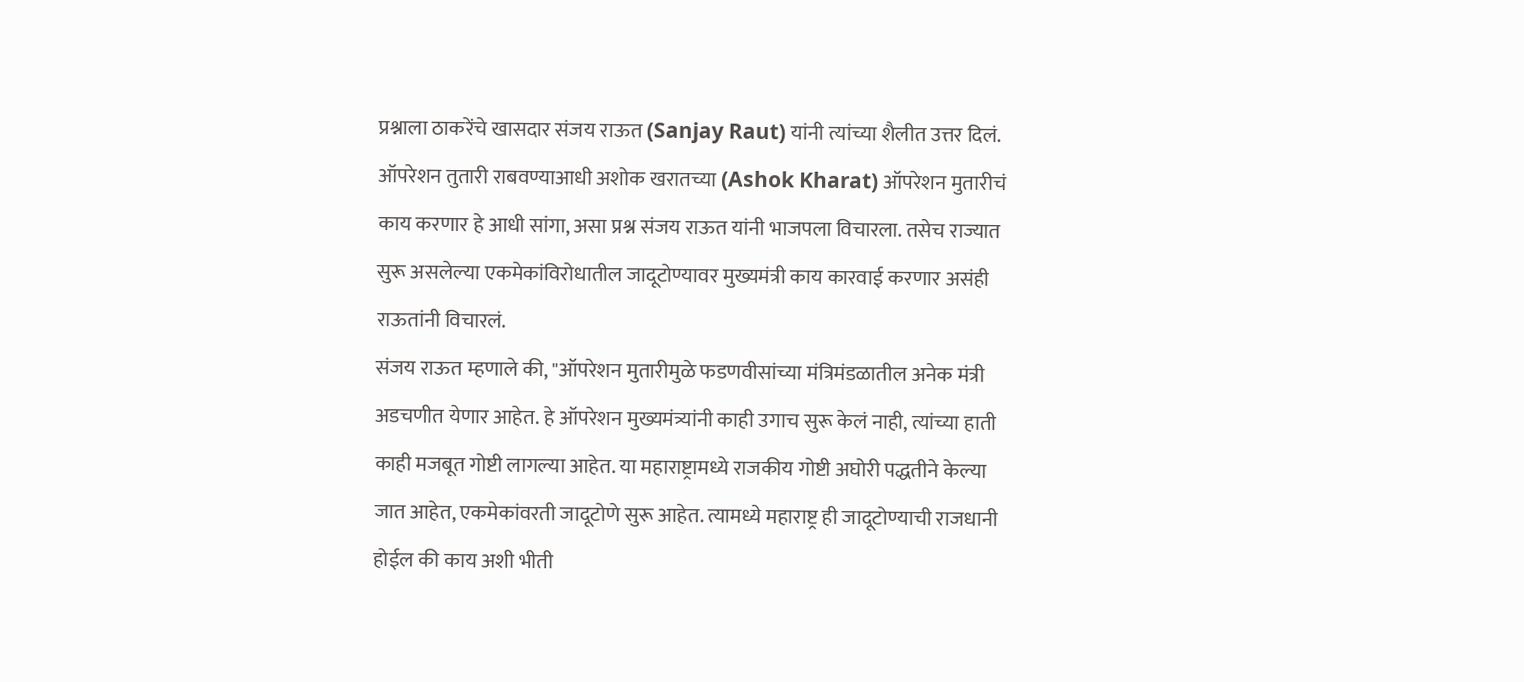प्रश्नाला ठाकरेंचे खासदार संजय राऊत (Sanjay Raut) यांनी त्यांच्या शैलीत उत्तर दिलं. ऑपरेशन तुतारी राबवण्याआधी अशोक खरातच्या (Ashok Kharat) ऑपरेशन मुतारीचं काय करणार हे आधी सांगा, असा प्रश्न संजय राऊत यांनी भाजपला विचारला. तसेच राज्यात सुरू असलेल्या एकमेकांविरोधातील जादूटोण्यावर मुख्यमंत्री काय कारवाई करणार असंही राऊतांनी विचारलं.
संजय राऊत म्हणाले की, "ऑपरेशन मुतारीमुळे फडणवीसांच्या मंत्रिमंडळातील अनेक मंत्री अडचणीत येणार आहेत. हे ऑपरेशन मुख्यमंत्र्यांनी काही उगाच सुरू केलं नाही, त्यांच्या हाती काही मजबूत गोष्टी लागल्या आहेत. या महाराष्ट्रामध्ये राजकीय गोष्टी अघोरी पद्धतीने केल्या जात आहेत, एकमेकांवरती जादूटोणे सुरू आहेत. त्यामध्ये महाराष्ट्र ही जादूटोण्याची राजधानी होईल की काय अशी भीती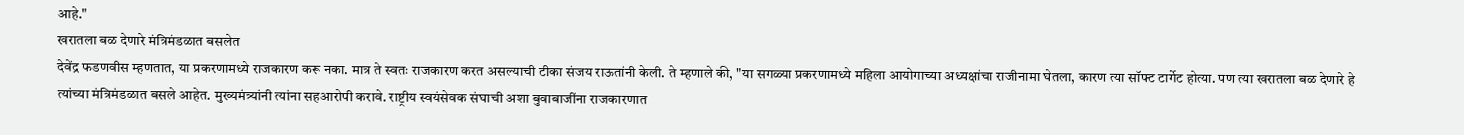आहे."
खरातला बळ देणारे मंत्रिमंडळात बसलेत
देवेंद्र फडणवीस म्हणतात, या प्रकरणामध्ये राजकारण करू नका. मात्र ते स्वतः राजकारण करत असल्याची टीका संजय राऊतांनी केली. ते म्हणाले की, "या सगळ्या प्रकरणामध्ये महिला आयोगाच्या अध्यक्षांचा राजीनामा घेतला, कारण त्या सॉफ्ट टार्गेट होत्या. पण त्या खरातला बळ देणारे हे त्यांच्या मंत्रिमंडळात बसले आहेत. मुख्यमंत्र्यांनी त्यांना सहआरोपी करावे. राष्ट्रीय स्वयंसेवक संघाची अशा बुवाबाजींना राजकारणात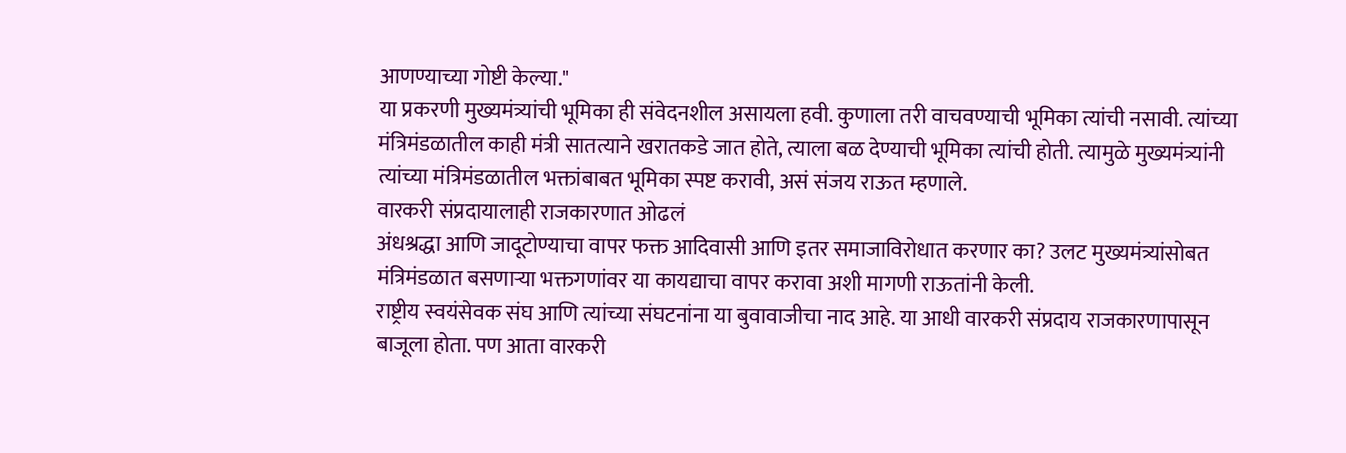आणण्याच्या गोष्टी केल्या."
या प्रकरणी मुख्यमंत्र्यांची भूमिका ही संवेदनशील असायला हवी. कुणाला तरी वाचवण्याची भूमिका त्यांची नसावी. त्यांच्या मंत्रिमंडळातील काही मंत्री सातत्याने खरातकडे जात होते, त्याला बळ देण्याची भूमिका त्यांची होती. त्यामुळे मुख्यमंत्र्यांनी त्यांच्या मंत्रिमंडळातील भक्तांबाबत भूमिका स्पष्ट करावी, असं संजय राऊत म्हणाले.
वारकरी संप्रदायालाही राजकारणात ओढलं
अंधश्रद्धा आणि जादूटोण्याचा वापर फक्त आदिवासी आणि इतर समाजाविरोधात करणार का? उलट मुख्यमंत्र्यांसोबत मंत्रिमंडळात बसणाऱ्या भक्तगणांवर या कायद्याचा वापर करावा अशी मागणी राऊतांनी केली.
राष्ट्रीय स्वयंसेवक संघ आणि त्यांच्या संघटनांना या बुवावाजीचा नाद आहे. या आधी वारकरी संप्रदाय राजकारणापासून बाजूला होता. पण आता वारकरी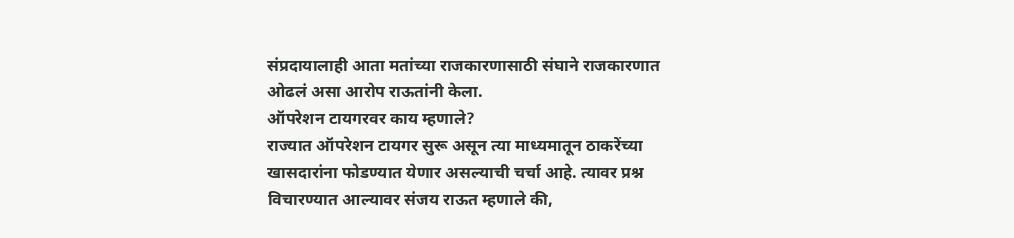संप्रदायालाही आता मतांच्या राजकारणासाठी संघाने राजकारणात ओढलं असा आरोप राऊतांनी केला.
ऑपरेशन टायगरवर काय म्हणाले?
राज्यात ऑपरेशन टायगर सुरू असून त्या माध्यमातून ठाकरेंच्या खासदारांना फोडण्यात येणार असल्याची चर्चा आहे. त्यावर प्रश्न विचारण्यात आल्यावर संजय राऊत म्हणाले की,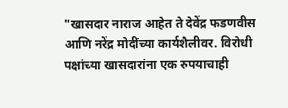"खासदार नाराज आहेत ते देवेंद्र फडणवीस आणि नरेंद्र मोदींच्या कार्यशैलीवर. विरोधी पक्षांच्या खासदारांना एक रुपयाचाही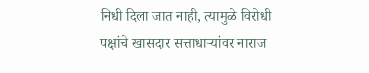निधी दिला जात नाही, त्यामुळे विरोधी पक्षांचे खासदार सत्ताधाऱ्यांवर नाराज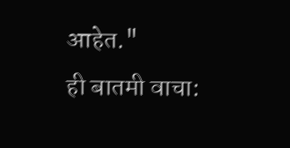आहेत."
ही बातमी वाचा: